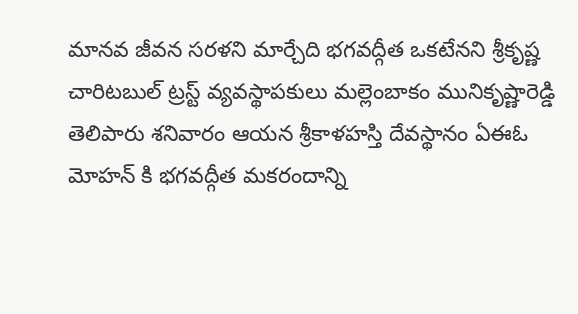మానవ జీవన సరళని మార్చేది భగవద్గీత ఒకటేనని శ్రీకృష్ణ చారిటబుల్ ట్రస్ట్ వ్యవస్థాపకులు మల్లెంబాకం మునికృష్ణారెడ్డి తెలిపారు శనివారం ఆయన శ్రీకాళహస్తి దేవస్థానం ఏఈఓ మోహన్ కి భగవద్గీత మకరందాన్ని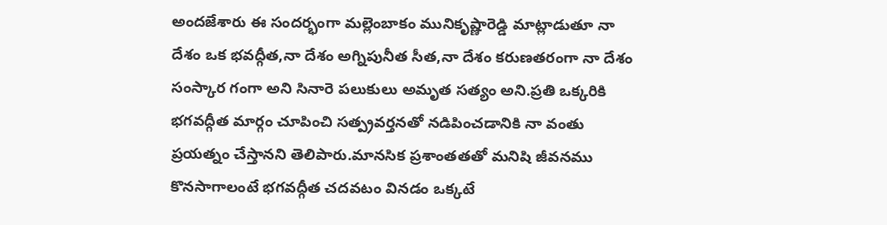అందజేశారు ఈ సందర్భంగా మల్లెంబాకం మునికృష్ణారెడ్డి మాట్లాడుతూ నా దేశం ఒక భవద్గీత,నా దేశం అగ్నిపునీత సీత,నా దేశం కరుణతరంగా నా దేశం సంస్కార గంగా అని సినారె పలుకులు అమృత సత్యం అని.ప్రతి ఒక్కరికి భగవద్గీత మార్గం చూపించి సత్ప్రవర్తనతో నడిపించడానికి నా వంతు ప్రయత్నం చేస్తానని తెలిపారు.మానసిక ప్రశాంతతతో మనిషి జీవనము కొనసాగాలంటే భగవద్గీత చదవటం వినడం ఒక్కటే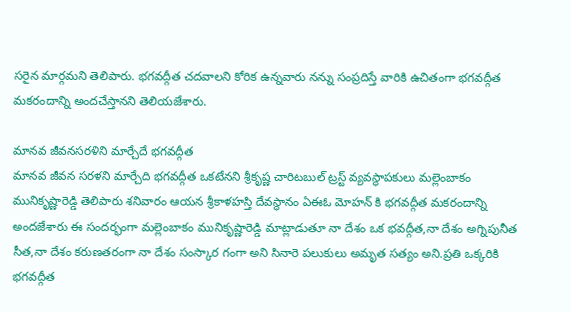సరైన మార్గమని తెలిపారు. భగవద్గీత చదవాలని కోరిక ఉన్నవారు నన్ను సంప్రదిస్తే వారికి ఉచితంగా భగవద్గీత మకరందాన్ని అందచేస్తానని తెలియజేశారు.

మానవ జీవనసరళిని మార్చేదే భగవద్గీత
మానవ జీవన సరళని మార్చేది భగవద్గీత ఒకటేనని శ్రీకృష్ణ చారిటబుల్ ట్రస్ట్ వ్యవస్థాపకులు మల్లెంబాకం మునికృష్ణారెడ్డి తెలిపారు శనివారం ఆయన శ్రీకాళహస్తి దేవస్థానం ఏఈఓ మోహన్ కి భగవద్గీత మకరందాన్ని అందజేశారు ఈ సందర్భంగా మల్లెంబాకం మునికృష్ణారెడ్డి మాట్లాడుతూ నా దేశం ఒక భవద్గీత,నా దేశం అగ్నిపునీత సీత,నా దేశం కరుణతరంగా నా దేశం సంస్కార గంగా అని సినారె పలుకులు అమృత సత్యం అని.ప్రతి ఒక్కరికి భగవద్గీత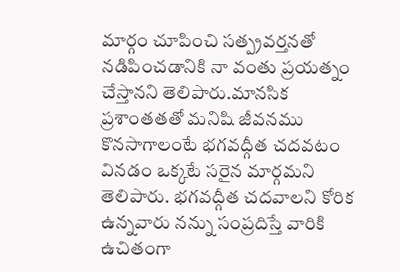మార్గం చూపించి సత్ప్రవర్తనతో నడిపించడానికి నా వంతు ప్రయత్నం చేస్తానని తెలిపారు.మానసిక ప్రశాంతతతో మనిషి జీవనము కొనసాగాలంటే భగవద్గీత చదవటం వినడం ఒక్కటే సరైన మార్గమని తెలిపారు. భగవద్గీత చదవాలని కోరిక ఉన్నవారు నన్ను సంప్రదిస్తే వారికి ఉచితంగా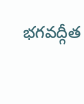భగవద్గీత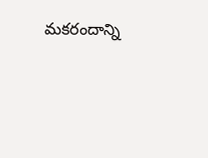మకరందాన్ని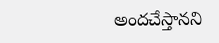అందచేస్తానని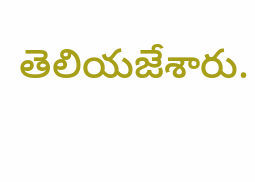తెలియజేశారు.